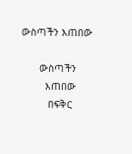ውስጣችን እጠበው

      ውስጣችን
        እጠበው
         በፍቅር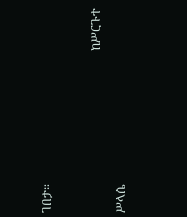ገበታ።

                                                      ከሥርጉተ ሥላሴ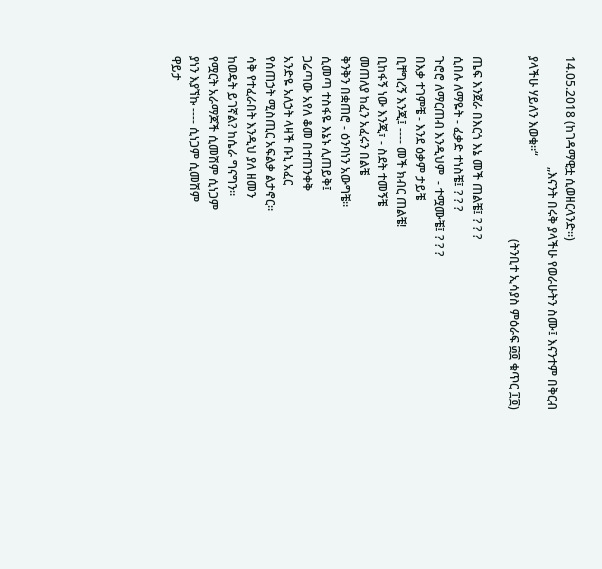14.05.2018 (ከገዳማዊቷ ሲወዘርላንድ።)
                                     „እናንት በሩቅ ያላችሁ የወራሁትን ስሙ፤ እናንተም በቅርብ ያላችሁ ሃይለን እወቁ።“
                                                             (ትንቢተ ኢሳያስ ምዕራፍ ፴፬ ቁጥር ፲፬)

ጤፍ እንጀራ በእርጎ እኔ መች ጠልቼ፤ ? ? ?
ሲበሉ ለማዬት - ፈቃድ ተነስቼ፤ ? ? ?
ጉሮሮ ለማርጠብ እንዲህም  - ተሟሙቼ፤ ? ? ?
በእቃ ተገምቼ - እንደ ዕቃም ታይቼ
ቢቸግረኝ እንጂ፤ ---- መች ክብር ጠልቼ!
ቢከፋኝ ነው እንጂ፣ - ስደት ተመኝቼ
መጠለያ ከፈን አፈሩን በልቼ
ቅንቅን በቋጠሮ - ዕንባነን አውግቼ።
ሲመጣ ተስፋዬ እኔኑ ሊጠይቅ፤
ጋሬጣው አየለ ቆመ በተጠንቀቅ
አንድዬ አለኃት ላዛች ቡኒ አፈር
የሰጠኃት ሚስጢር አፍልቃ ልታኖር።
ሳቅ የተፈራበት እንዲህ ያለ ዘመን
ከወዴት ይገኛል? ከሴራ ግናግን።
የሟርት አራማጆች ሲመሽም ሲነጋም
ያነን እያኘኩ ---- ሲነጋም ሲመሽም
ዋይታ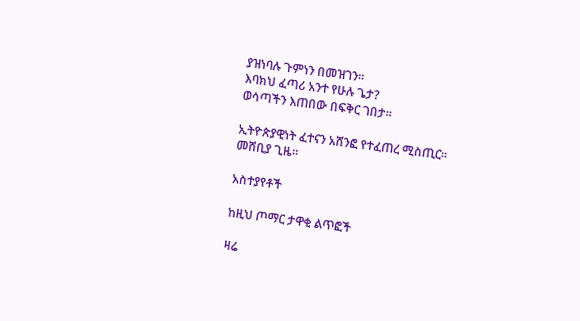ያዝነባሉ ጉምነን በመዝገን።
እባክህ ፈጣሪ አንተ የሁሉ ጌታ?
ወሳጣችን እጠበው በፍቅር ገበታ።

ኢትዮጵያዊነት ፈተናን አሸንፎ የተፈጠረ ሚስጢር።
መሸቢያ ጊዜ።

አስተያየቶች

ከዚህ ጦማር ታዋቂ ልጥፎች

ዛሬ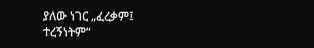ያለው ነገር „ፈረቃም፤ ተረኝነትም“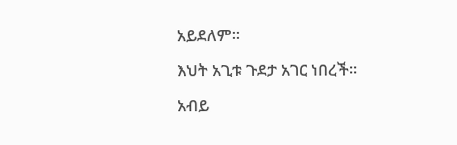አይደለም።

እህት አጊቱ ጉደታ አገር ነበረች።

አብይ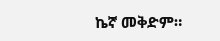ኬኛ መቅድም።